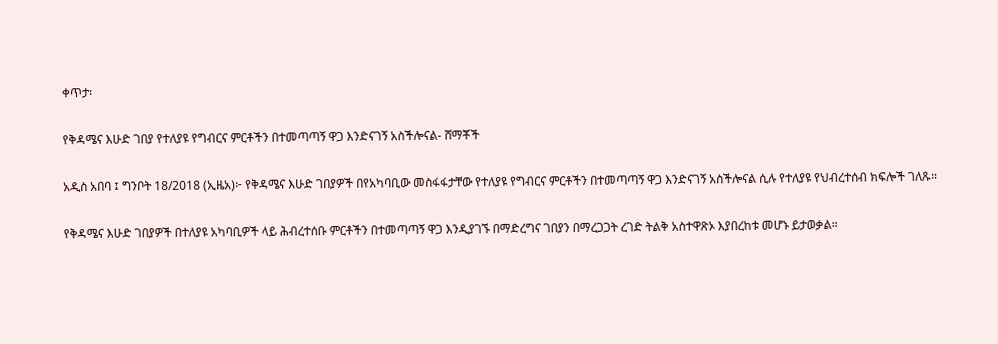ቀጥታ፡

የቅዳሜና እሁድ ገበያ የተለያዩ የግብርና ምርቶችን በተመጣጣኝ ዋጋ እንድናገኝ አስችሎናል- ሸማቾች

አዲስ አበባ ፤ ግንቦት 18/2018 (ኢዜአ)፦ የቅዳሜና እሁድ ገበያዎች በየአካባቢው መስፋፋታቸው የተለያዩ የግብርና ምርቶችን በተመጣጣኝ ዋጋ እንድናገኝ አስችሎናል ሲሉ የተለያዩ የህብረተሰብ ክፍሎች ገለጹ።

የቅዳሜና እሁድ ገበያዎች በተለያዩ አካባቢዎች ላይ ሕብረተሰቡ ምርቶችን በተመጣጣኝ ዋጋ እንዲያገኙ በማድረግና ገበያን በማረጋጋት ረገድ ትልቅ አስተዋጽኦ እያበረከቱ መሆኑ ይታወቃል።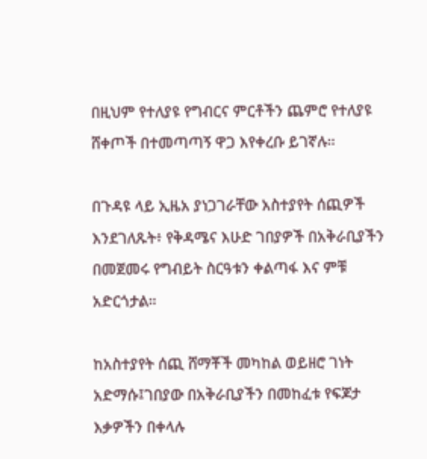በዚህም የተለያዩ የግብርና ምርቶችን ጨምሮ የተለያዩ ሸቀጦች በተመጣጣኝ ዋጋ እየቀረቡ ይገኛሉ።

በጉዳዩ ላይ ኢዜአ ያነጋገራቸው አስተያየት ሰጪዎች እንደገለጹት፥ የቅዳሜና እሁድ ገበያዎች በአቅራቢያችን በመጀመሩ የግብይት ስርዓቱን ቀልጣፋ እና ምቹ አድርጎታል።

ከአስተያየት ሰጪ ሸማቾች መካከል ወይዘሮ ገነት አድማሱ፤ገበያው በአቅራቢያችን በመከፈቱ የፍጆታ እቃዎችን በቀላሉ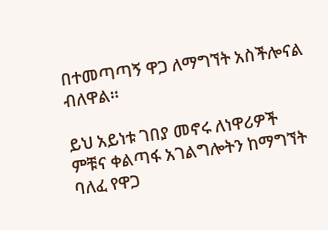በተመጣጣኝ ዋጋ ለማግኘት አስችሎናል ብለዋል።

ይህ አይነቱ ገበያ መኖሩ ለነዋሪዎች ምቹና ቀልጣፋ አገልግሎትን ከማግኘት ባለፈ የዋጋ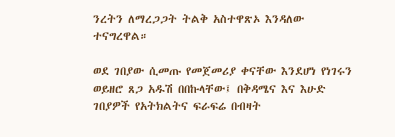ንረትን ለማረጋጋት ትልቅ አስተዋጽኦ እንዳለው ተናግረዋል።

ወደ ገበያው ሲመጡ የመጀመሪያ ቀናቸው እንደሆነ የነገሩን ወይዘሮ ጸጋ አዱሽ በበኩላቸው፤ በቅዳሜና እና እሁድ ገበያዎች የአትክልትና ፍራፍሬ በብዛት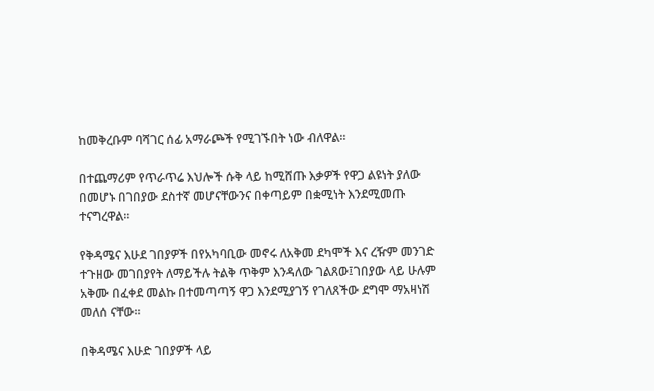ከመቅረቡም ባሻገር ሰፊ አማራጮች የሚገኙበት ነው ብለዋል።

በተጨማሪም የጥራጥሬ እህሎች ሱቅ ላይ ከሚሸጡ እቃዎች የዋጋ ልዩነት ያለው በመሆኑ በገበያው ደስተኛ መሆናቸውንና በቀጣይም በቋሚነት እንደሚመጡ ተናግረዋል።

የቅዳሜና እሁደ ገበያዎች በየአካባቢው መኖሩ ለአቅመ ደካሞች እና ረዥም መንገድ ተጉዘው መገበያየት ለማይችሉ ትልቅ ጥቅም እንዳለው ገልጸው፤ገበያው ላይ ሁሉም አቅሙ በፈቀደ መልኩ በተመጣጣኝ ዋጋ እንደሚያገኝ የገለጸችው ደግሞ ማአዛነሽ መለሰ ናቸው።

በቅዳሜና እሁድ ገበያዎች ላይ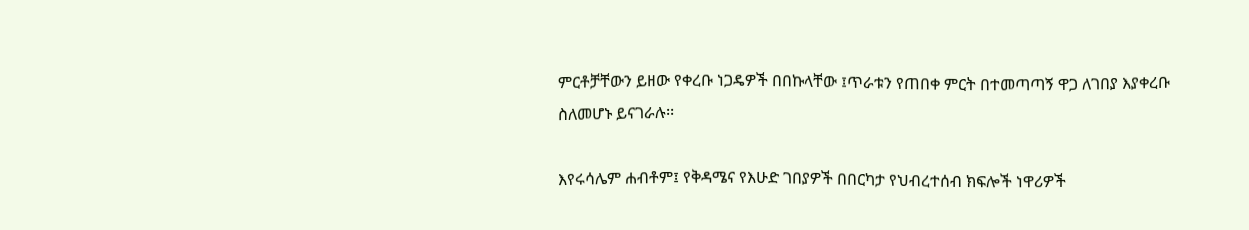ምርቶቻቸውን ይዘው የቀረቡ ነጋዴዎች በበኩላቸው ፤ጥራቱን የጠበቀ ምርት በተመጣጣኝ ዋጋ ለገበያ እያቀረቡ ስለመሆኑ ይናገራሉ፡፡

እየሩሳሌም ሐብቶም፤ የቅዳሜና የእሁድ ገበያዎች በበርካታ የህብረተሰብ ክፍሎች ነዋሪዎች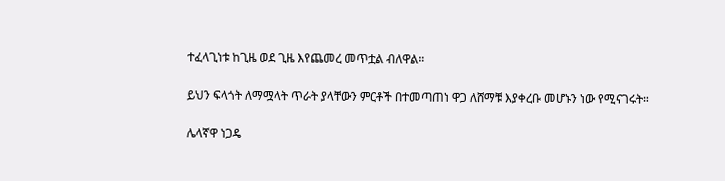ተፈላጊነቱ ከጊዜ ወደ ጊዜ እየጨመረ መጥቷል ብለዋል።

ይህን ፍላጎት ለማሟላት ጥራት ያላቸውን ምርቶች በተመጣጠነ ዋጋ ለሸማቹ እያቀረቡ መሆኑን ነው የሚናገሩት።

ሌላኛዋ ነጋዴ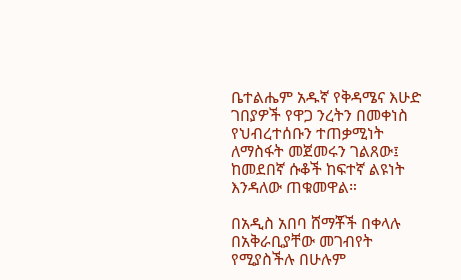ቤተልሔም አዱኛ የቅዳሜና እሁድ ገበያዎች የዋጋ ንረትን በመቀነስ የህብረተሰቡን ተጠቃሚነት ለማስፋት መጀመሩን ገልጸው፤ ከመደበኛ ሱቆች ከፍተኛ ልዩነት እንዳለው ጠቁመዋል።

በአዲስ አበባ ሸማቾች በቀላሉ በአቅራቢያቸው መገብየት የሚያስችሉ በሁሉም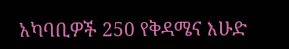አካባቢዎች 250 የቅዳሜና እሁድ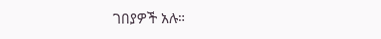ገበያዎች አሉ።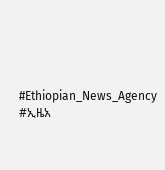#Ethiopian_News_Agency #ኢዜአ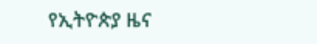የኢትዮጵያ ዜና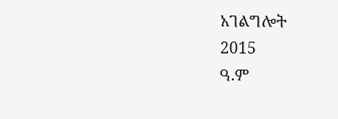አገልግሎት
2015
ዓ.ም